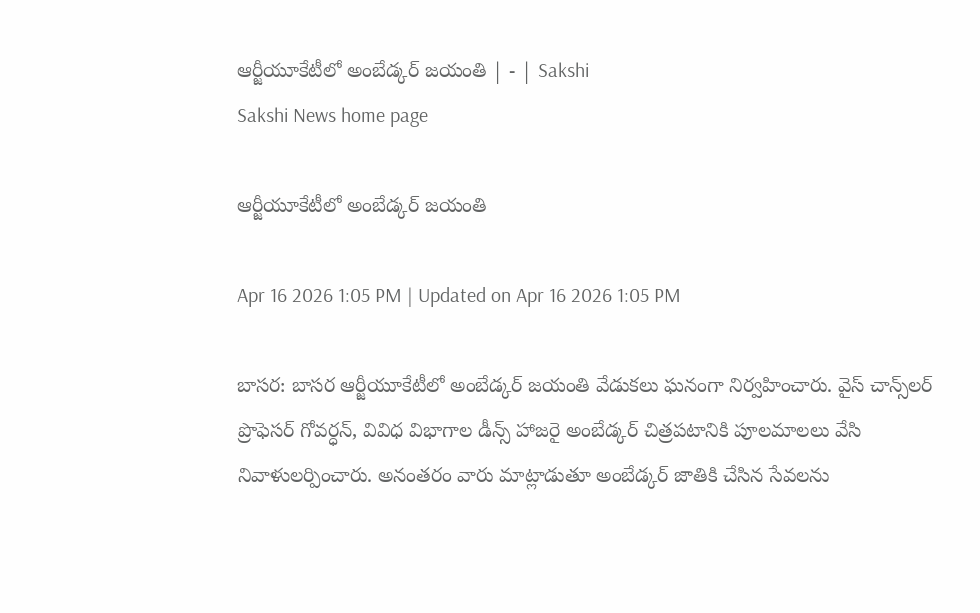ఆర్జీయూకేటీలో అంబేడ్కర్‌ జయంతి | - | Sakshi
Sakshi News home page

ఆర్జీయూకేటీలో అంబేడ్కర్‌ జయంతి

Apr 16 2026 1:05 PM | Updated on Apr 16 2026 1:05 PM

బాసర: బాసర ఆర్జీయూకేటీలో అంబేడ్కర్‌ జయంతి వేడుకలు ఘనంగా నిర్వహించారు. వైస్‌ చాన్స్‌లర్‌ ప్రొఫెసర్‌ గోవర్ధన్‌, వివిధ విభాగాల డీన్స్‌ హాజరై అంబేడ్కర్‌ చిత్రపటానికి పూలమాలలు వేసి నివాళులర్పించారు. అనంతరం వారు మాట్లాడుతూ అంబేడ్కర్‌ జాతికి చేసిన సేవలను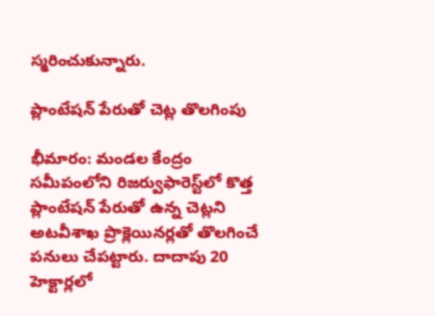స్మరించుకున్నారు.

ప్లాంటేషన్‌ పేరుతో చెట్ల తొలగింపు

భీమారం: మండల కేంద్రం సమీపంలోని రిజర్వుఫారెస్ట్‌లో కొత్త ప్లాంటేషన్‌ పేరుతో ఉన్న చెట్లని అటవీశాఖ ప్రొక్లెయినర్లతో తొలగించే పనులు చేపట్టారు. దాదాపు 20 హెక్టార్లలో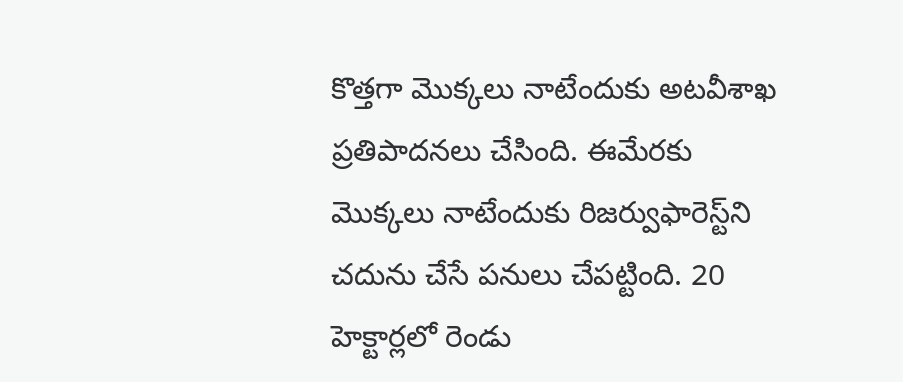కొత్తగా మొక్కలు నాటేందుకు అటవీశాఖ ప్రతిపాదనలు చేసింది. ఈమేరకు మొక్కలు నాటేందుకు రిజర్వుఫారెస్ట్‌ని చదును చేసే పనులు చేపట్టింది. 20 హెక్టార్లలో రెండు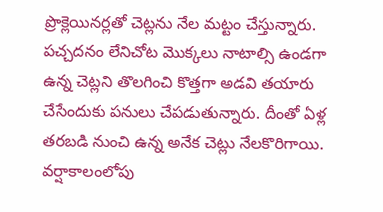ప్రొక్లెయినర్లతో చెట్లను నేల మట్టం చేస్తున్నారు. పచ్చదనం లేనిచోట మొక్కలు నాటాల్సి ఉండగా ఉన్న చెట్లని తొలగించి కొత్తగా అడవి తయారు చేసేందుకు పనులు చేపడుతున్నారు. దీంతో ఏళ్ల తరబడి నుంచి ఉన్న అనేక చెట్లు నేలకొరిగాయి. వర్షాకాలంలోపు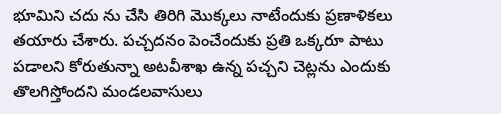భూమిని చదు ను చేసి తిరిగి మొక్కలు నాటేందుకు ప్రణాళికలు తయారు చేశారు. పచ్చదనం పెంచేందుకు ప్రతి ఒక్కరూ పాటు పడాలని కోరుతున్నా అటవీశాఖ ఉన్న పచ్చని చెట్లను ఎందుకు తొలగిస్తోందని మండలవాసులు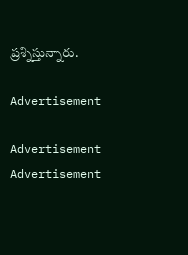ప్రశ్నిస్తున్నారు.

Advertisement

Advertisement
Advertisement